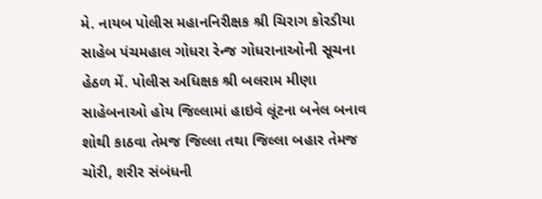મે. નાયબ પોલીસ મહાનનિરીક્ષક શ્રી ચિરાગ કોરડીયા સાહેબ પંચમહાલ ગોધરા રેન્જ ગોધરાનાઓની સૂચના હેઠળ મેં. પોલીસ અધિક્ષક શ્રી બલરામ મીણા સાહેબનાઓ હોય જિલ્લામાં હાઇવે લૂંટના બનેલ બનાવ શોથી કાઠવા તેમજ જિલ્લા તથા જિલ્લા બહાર તેમજ ચોરી, શરીર સંબંધની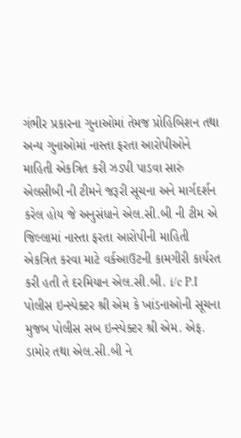ગંભીર પ્રકારના ગુનાઓમાં તેમજ પ્રોહિબિશન તથા અન્ય ગુનાઓમાં નાસ્તા ફરતા આરોપીઓને માહિતી એકત્રિત કરી ઝડપી પાડવા સારું એલસીબી ની ટીમને જરૂરી સૂચના અને માર્ગદર્શન કરેલ હોય જે અનુસંધાને એલ.સી.બી ની ટીમ એ જિલ્લામાં નાસ્તા ફરતા આરોપીની માહિતી એકત્રિત કરવા માટે વર્કઆઉટની કામગીરી કાર્યરત કરી હતી તે દરમિયાન એલ.સી.બી. i/c P.I પોલીસ ઇન્સ્પેક્ટર શ્રી એમ કે ખાંડનાઓની સૂચના મુજબ પોલીસ સબ ઇન્સ્પેક્ટર શ્રી એમ. એફ. ડામોર તથા એલ.સી.બી ને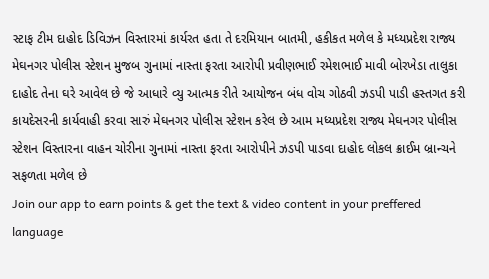સ્ટાફ ટીમ દાહોદ ડિવિઝન વિસ્તારમાં કાર્યરત હતા તે દરમિયાન બાતમી, હકીકત મળેલ કે મધ્યપ્રદેશ રાજ્ય મેઘનગર પોલીસ સ્ટેશન મુજબ ગુનામાં નાસ્તા ફરતા આરોપી પ્રવીણભાઈ રમેશભાઈ માવી બોરખેડા તાલુકા દાહોદ તેના ઘરે આવેલ છે જે આધારે વ્યુ આત્મક રીતે આયોજન બંધ વોચ ગોઠવી ઝડપી પાડી હસ્તગત કરી કાયદેસરની કાર્યવાહી કરવા સારું મેઘનગર પોલીસ સ્ટેશન કરેલ છે આમ મધ્યપ્રદેશ રાજ્ય મેઘનગર પોલીસ સ્ટેશન વિસ્તારના વાહન ચોરીના ગુનામાં નાસ્તા ફરતા આરોપીને ઝડપી પાડવા દાહોદ લોકલ ક્રાઈમ બ્રાન્ચને સફળતા મળેલ છે
Join our app to earn points & get the text & video content in your preffered language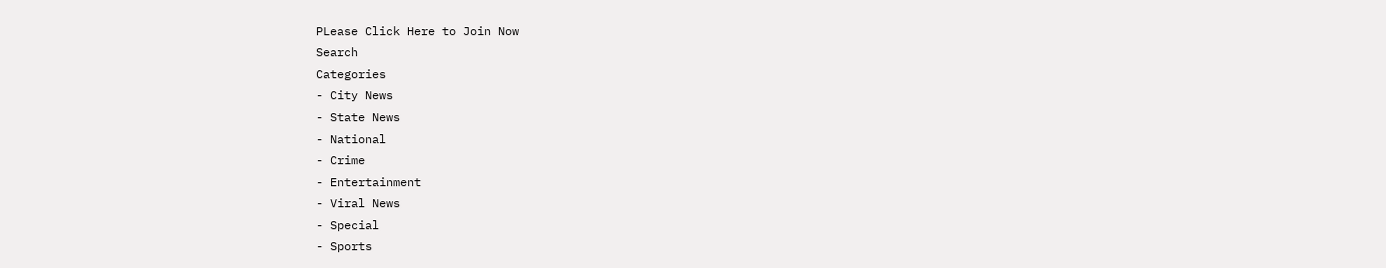PLease Click Here to Join Now
Search
Categories
- City News
- State News
- National
- Crime
- Entertainment
- Viral News
- Special
- Sports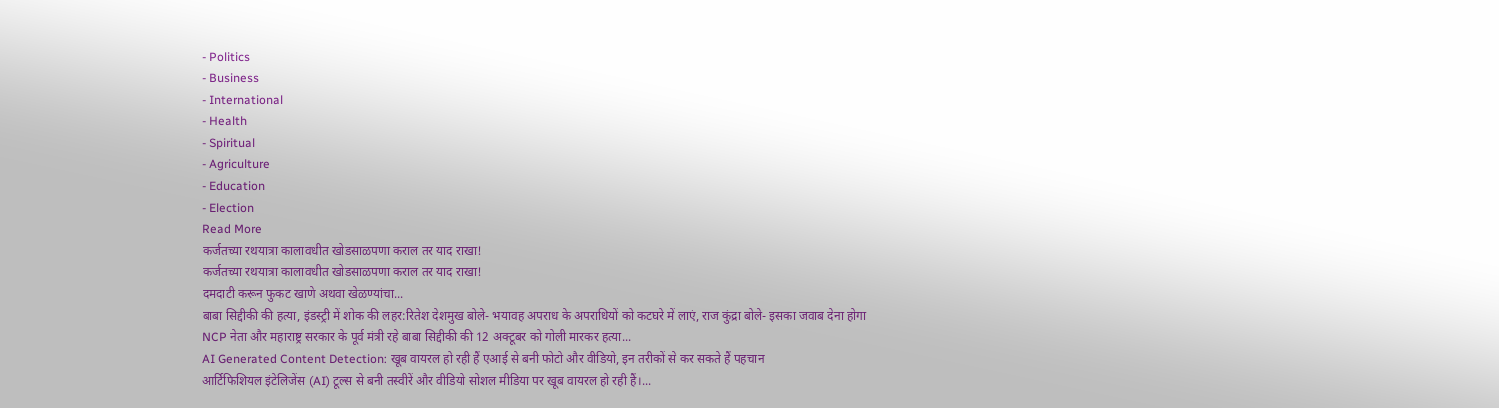- Politics
- Business
- International
- Health
- Spiritual
- Agriculture
- Education
- Election
Read More
कर्जतच्या रथयात्रा कालावधीत खोडसाळपणा कराल तर याद राखा!
कर्जतच्या रथयात्रा कालावधीत खोडसाळपणा कराल तर याद राखा!
दमदाटी करून फुकट खाणे अथवा खेळण्यांचा...
बाबा सिद्दीकी की हत्या, इंडस्ट्री में शोक की लहर:रितेश देशमुख बोले- भयावह अपराध के अपराधियों को कटघरे में लाएं, राज कुंद्रा बोले- इसका जवाब देना होगा
NCP नेता और महाराष्ट्र सरकार के पूर्व मंत्री रहे बाबा सिद्दीकी की 12 अक्टूबर को गोली मारकर हत्या...
AI Generated Content Detection: खूब वायरल हो रही हैं एआई से बनी फोटो और वीडियो, इन तरीकों से कर सकते हैं पहचान
आर्टिफिशियल इंटेलिजेंस (AI) टूल्स से बनी तस्वीरें और वीडियो सोशल मीडिया पर खूब वायरल हो रही हैं।...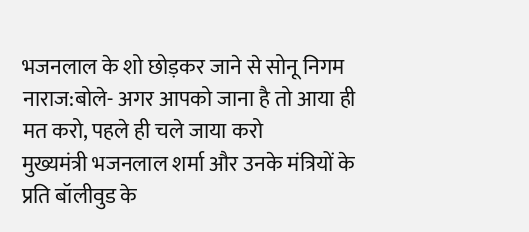भजनलाल के शो छोड़कर जाने से सोनू निगम नाराज:बोले- अगर आपको जाना है तो आया ही मत करो, पहले ही चले जाया करो
मुख्यमंत्री भजनलाल शर्मा और उनके मंत्रियों के प्रति बॉलीवुड के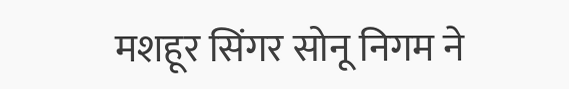मशहूर सिंगर सोनू निगम ने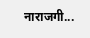नाराजगी...